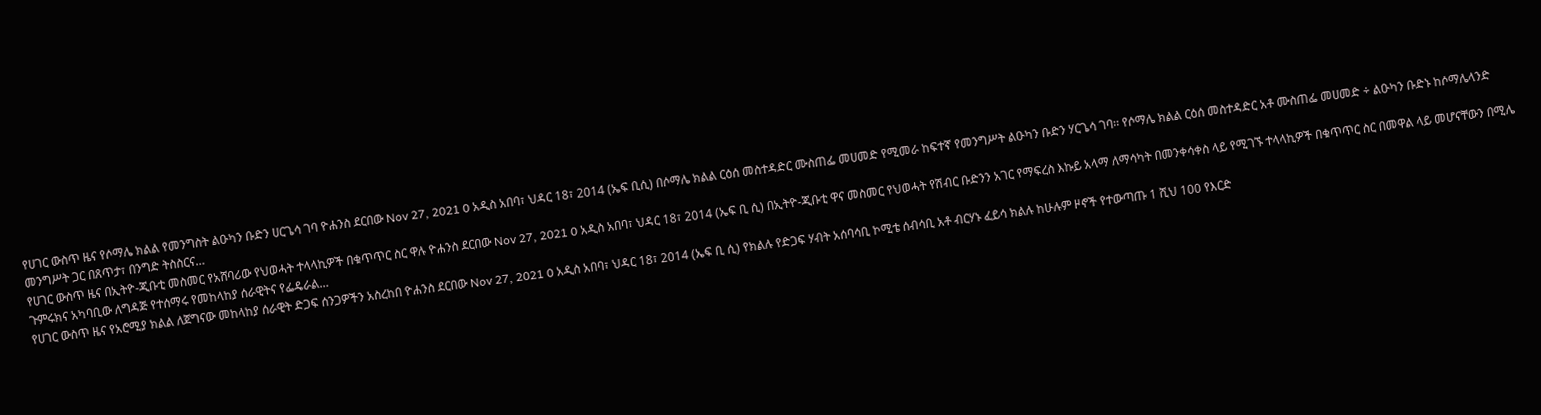የሀገር ውስጥ ዜና የሶማሌ ክልል የመንግስት ልዑካን ቡድን ሀርጌሳ ገባ ዮሐንስ ደርበው Nov 27, 2021 0 አዲስ አበባ፣ ህዳር 18፣ 2014 (ኤፍ ቢሲ) በሶማሌ ክልል ርዕሰ መስተዳድር ሙስጠፌ መሀመድ የሚመራ ከፍተኛ የመንግሥት ልዑካን ቡድን ሃርጌሳ ገባ፡፡ የሶማሌ ክልል ርዕሰ መስተዳድር አቶ ሙስጠፌ መሀመድ ÷ ልዑካን ቡድኑ ከሶማሌላንድ መንግሥት ጋር በጸጥታ፣ በንግድ ትስስርና…
የሀገር ውስጥ ዜና በኢትዮ-ጂቡቲ መስመር የአሸባሪው የህወሓት ተላላኪዎች በቁጥጥር ስር ዋሉ ዮሐንስ ደርበው Nov 27, 2021 0 አዲስ አበባ፣ ህዳር 18፣ 2014 (ኤፍ ቢ ሲ) በኢትዮ-ጂቡቲ ዋና መስመር የህወሓት የሽብር ቡድንን አገር የማፍረስ እኩይ አላማ ለማሳካት በመንቀሳቀስ ላይ የሚገኙ ተላላኪዎች በቁጥጥር ስር በመዋል ላይ መሆናቸውን በሚሌ ጉምሩክና አካባቢው ለግዳጅ የተሰማሩ የመከላከያ ሰራዊትና የፌዴራል…
የሀገር ውስጥ ዜና የአሮሚያ ክልል ለጀግናው መከላከያ ሰራዊት ድጋፍ ሰንጋዎችን አስረከበ ዮሐንስ ደርበው Nov 27, 2021 0 አዲስ አበባ፣ ህዳር 18፣ 2014 (ኤፍ ቢ ሲ) የክልሉ የድጋፍ ሃብት አሰባሳቢ ኮሚቴ ሰብሳቢ አቶ ብርሃኑ ፈይሳ ክልሉ ከሁሉም ዞኖች የተውጣጡ 1 ሺህ 100 የእርድ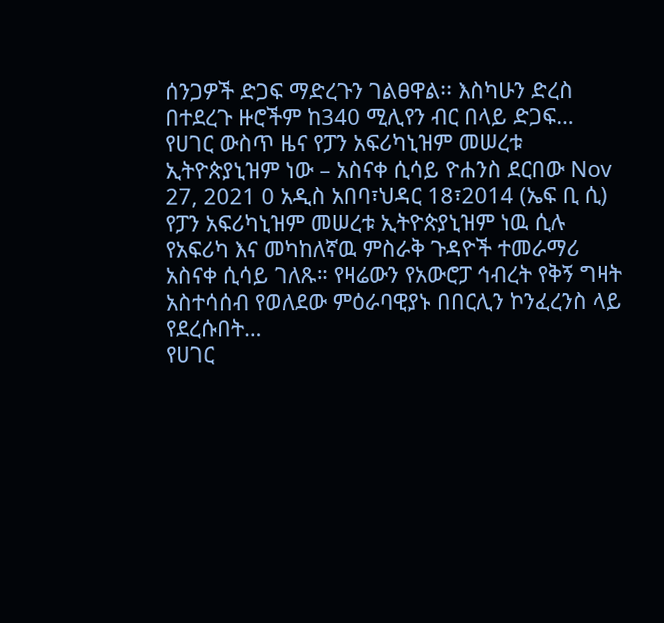ሰንጋዎች ድጋፍ ማድረጉን ገልፀዋል፡፡ እስካሁን ድረስ በተደረጉ ዙሮችም ከ340 ሚሊየን ብር በላይ ድጋፍ…
የሀገር ውስጥ ዜና የፓን አፍሪካኒዝም መሠረቱ ኢትዮጵያኒዝም ነው – አስናቀ ሲሳይ ዮሐንስ ደርበው Nov 27, 2021 0 አዲስ አበባ፣ህዳር 18፣2014 (ኤፍ ቢ ሲ) የፓን አፍሪካኒዝም መሠረቱ ኢትዮጵያኒዝም ነዉ ሲሉ የአፍሪካ እና መካከለኛዉ ምስራቅ ጉዳዮች ተመራማሪ አስናቀ ሲሳይ ገለጹ። የዛሬውን የአውሮፓ ኅብረት የቅኝ ግዛት አስተሳሰብ የወለደው ምዕራባዊያኑ በበርሊን ኮንፈረንስ ላይ የደረሱበት…
የሀገር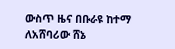ውስጥ ዜና በቡራዩ ከተማ ለአሸባሪው ሸኔ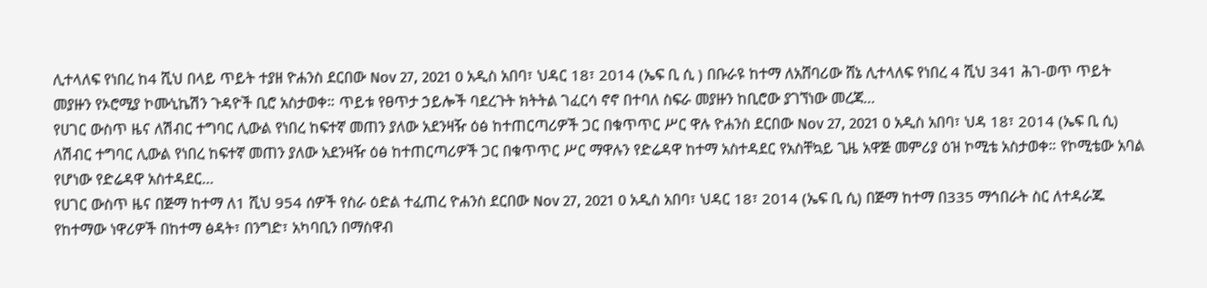ሊተላለፍ የነበረ ከ4 ሺህ በላይ ጥይት ተያዘ ዮሐንስ ደርበው Nov 27, 2021 0 አዲስ አበባ፣ ህዳር 18፣ 2014 (ኤፍ ቢ ሲ ) በቡራዩ ከተማ ለአሸባሪው ሸኔ ሊተላለፍ የነበረ 4 ሺህ 341 ሕገ-ወጥ ጥይት መያዙን የኦሮሚያ ኮሙኒኬሽን ጉዳዮች ቢሮ አስታወቀ። ጥይቱ የፀጥታ ኃይሎች ባደረጉት ክትትል ገፈርሳ ኖኖ በተባለ ስፍራ መያዙን ከቢሮው ያገኘነው መረጃ…
የሀገር ውስጥ ዜና ለሽብር ተግባር ሊውል የነበረ ከፍተኛ መጠን ያለው አደንዛዥ ዕፅ ከተጠርጣሪዎች ጋር በቁጥጥር ሥር ዋሉ ዮሐንስ ደርበው Nov 27, 2021 0 አዲስ አበባ፣ ህዳ 18፣ 2014 (ኤፍ ቢ ሲ) ለሽብር ተግባር ሊውል የነበረ ከፍተኛ መጠን ያለው አደንዛዥ ዕፅ ከተጠርጣሪዎች ጋር በቁጥጥር ሥር ማዋሉን የድሬዳዋ ከተማ አስተዳደር የአስቸኳይ ጊዜ አዋጅ መምሪያ ዕዝ ኮሚቴ አስታወቀ። የኮሚቴው አባል የሆነው የድሬዳዋ አስተዳደር…
የሀገር ውስጥ ዜና በጅማ ከተማ ለ1 ሺህ 954 ሰዎች የስራ ዕድል ተፈጠረ ዮሐንስ ደርበው Nov 27, 2021 0 አዲስ አበባ፣ ህዳር 18፣ 2014 (ኤፍ ቢ ሲ) በጅማ ከተማ በ335 ማኅበራት ስር ለተዳራጁ የከተማው ነዋሪዎች በከተማ ፅዳት፣ በንግድ፣ አካባቢን በማስዋብ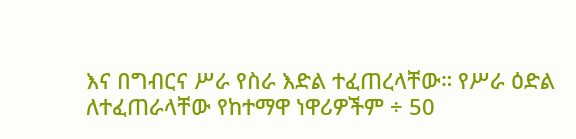እና በግብርና ሥራ የስራ እድል ተፈጠረላቸው። የሥራ ዕድል ለተፈጠራላቸው የከተማዋ ነዋሪዎችም ÷ 50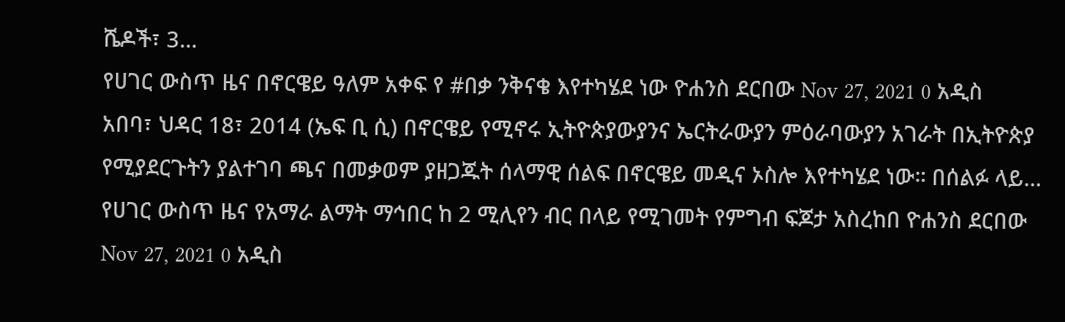ሼዶች፣ 3…
የሀገር ውስጥ ዜና በኖርዌይ ዓለም አቀፍ የ #በቃ ንቅናቄ እየተካሄደ ነው ዮሐንስ ደርበው Nov 27, 2021 0 አዲስ አበባ፣ ህዳር 18፣ 2014 (ኤፍ ቢ ሲ) በኖርዌይ የሚኖሩ ኢትዮጵያውያንና ኤርትራውያን ምዕራባውያን አገራት በኢትዮጵያ የሚያደርጉትን ያልተገባ ጫና በመቃወም ያዘጋጁት ሰላማዊ ሰልፍ በኖርዌይ መዲና ኦስሎ እየተካሄደ ነው። በሰልፉ ላይ…
የሀገር ውስጥ ዜና የአማራ ልማት ማኅበር ከ 2 ሚሊየን ብር በላይ የሚገመት የምግብ ፍጆታ አስረከበ ዮሐንስ ደርበው Nov 27, 2021 0 አዲስ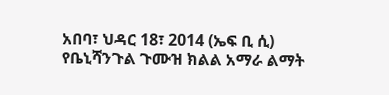አበባ፣ ህዳር 18፣ 2014 (ኤፍ ቢ ሲ) የቤኒሻንጉል ጉሙዝ ክልል አማራ ልማት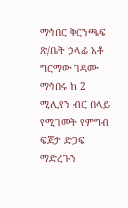ማኅበር ቅርንጫፍ ጽ/ቤት ኃላፊ አቶ ግርማው ገዳሙ ማኅበሩ ከ 2 ሚሊየን ብር በላይ የሚገመት የምግብ ፍጆታ ድጋፍ ማድረጉን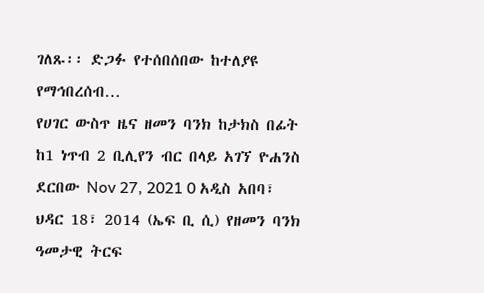ገለጹ፡፡ ድጋፉ የተሰበሰበው ከተለያዩ የማኅበረሰብ…
የሀገር ውስጥ ዜና ዘመን ባንክ ከታክስ በፊት ከ1 ነጥብ 2 ቢሊየን ብር በላይ አገኘ ዮሐንስ ደርበው Nov 27, 2021 0 አዲስ አበባ፣ ህዳር 18፣ 2014 (ኤፍ ቢ ሲ) የዘመን ባንክ ዓመታዊ ትርፍ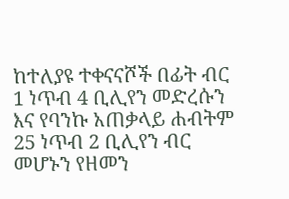ከተለያዩ ተቀናናሾች በፊት ብር 1 ነጥብ 4 ቢሊየን መድረሱን እና የባንኩ አጠቃላይ ሐብትም 25 ነጥብ 2 ቢሊየን ብር መሆኑን የዘመን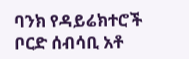ባንክ የዳይሬክተሮች ቦርድ ሰብሳቢ አቶ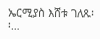ኤርሚያስ እሸቱ ገለጹ፡፡…